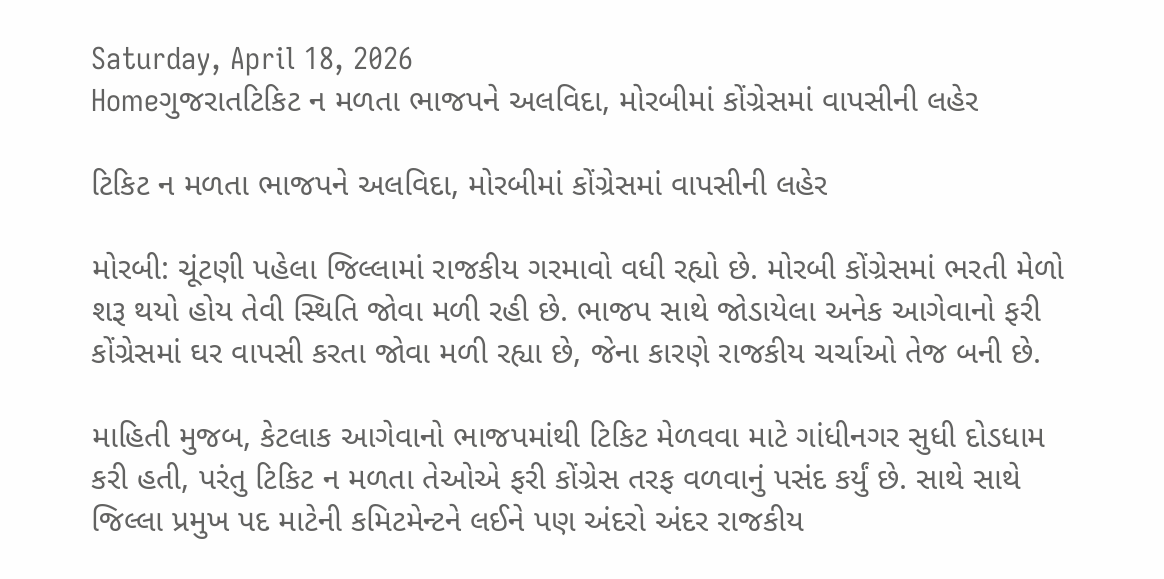Saturday, April 18, 2026
Homeગુજરાતટિકિટ ન મળતા ભાજપને અલવિદા, મોરબીમાં કોંગ્રેસમાં વાપસીની લહેર

ટિકિટ ન મળતા ભાજપને અલવિદા, મોરબીમાં કોંગ્રેસમાં વાપસીની લહેર

મોરબી: ચૂંટણી પહેલા જિલ્લામાં રાજકીય ગરમાવો વધી રહ્યો છે. મોરબી કોંગ્રેસમાં ભરતી મેળો શરૂ થયો હોય તેવી સ્થિતિ જોવા મળી રહી છે. ભાજપ સાથે જોડાયેલા અનેક આગેવાનો ફરી કોંગ્રેસમાં ઘર વાપસી કરતા જોવા મળી રહ્યા છે, જેના કારણે રાજકીય ચર્ચાઓ તેજ બની છે.

માહિતી મુજબ, કેટલાક આગેવાનો ભાજપમાંથી ટિકિટ મેળવવા માટે ગાંધીનગર સુધી દોડધામ કરી હતી, પરંતુ ટિકિટ ન મળતા તેઓએ ફરી કોંગ્રેસ તરફ વળવાનું પસંદ કર્યું છે. સાથે સાથે જિલ્લા પ્રમુખ પદ માટેની કમિટમેન્ટને લઈને પણ અંદરો અંદર રાજકીય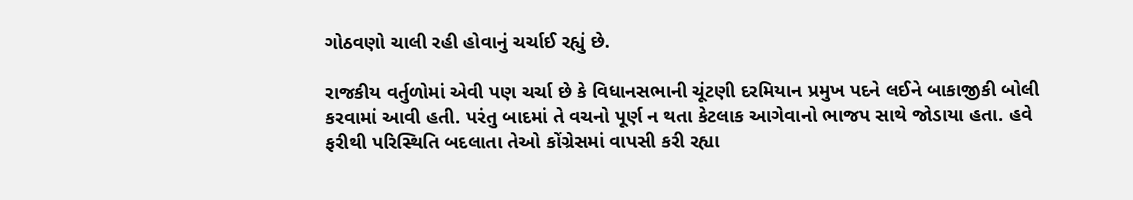ગોઠવણો ચાલી રહી હોવાનું ચર્ચાઈ રહ્યું છે.

રાજકીય વર્તુળોમાં એવી પણ ચર્ચા છે કે વિધાનસભાની ચૂંટણી દરમિયાન પ્રમુખ પદને લઈને બાકાજીકી બોલી કરવામાં આવી હતી. પરંતુ બાદમાં તે વચનો પૂર્ણ ન થતા કેટલાક આગેવાનો ભાજપ સાથે જોડાયા હતા. હવે ફરીથી પરિસ્થિતિ બદલાતા તેઓ કોંગ્રેસમાં વાપસી કરી રહ્યા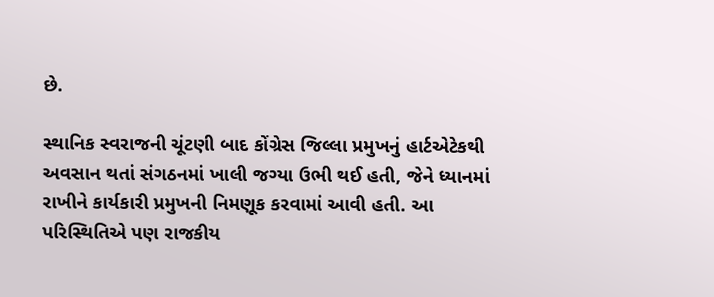છે.

સ્થાનિક સ્વરાજની ચૂંટણી બાદ કોંગ્રેસ જિલ્લા પ્રમુખનું હાર્ટએટેકથી અવસાન થતાં સંગઠનમાં ખાલી જગ્યા ઉભી થઈ હતી, જેને ધ્યાનમાં રાખીને કાર્યકારી પ્રમુખની નિમણૂક કરવામાં આવી હતી. આ પરિસ્થિતિએ પણ રાજકીય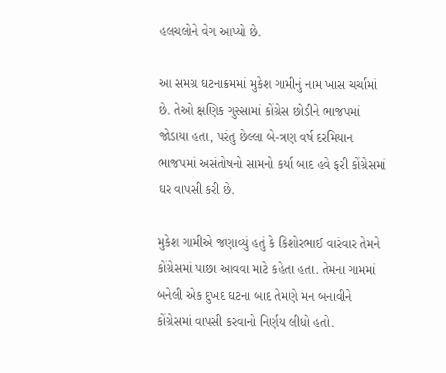હલચલોને વેગ આપ્યો છે.

આ સમગ્ર ઘટનાક્રમમાં મુકેશ ગામીનું નામ ખાસ ચર્ચામાં છે. તેઓ ક્ષણિક ગુસ્સામાં કોંગ્રેસ છોડીને ભાજપમાં જોડાયા હતા, પરંતુ છેલ્લા બે-ત્રણ વર્ષ દરમિયાન ભાજપમાં અસંતોષનો સામનો કર્યા બાદ હવે ફરી કોંગ્રેસમાં ઘર વાપસી કરી છે.

મુકેશ ગામીએ જણાવ્યું હતું કે કિશોરભાઈ વારંવાર તેમને કોંગ્રેસમાં પાછા આવવા માટે કહેતા હતા. તેમના ગામમાં બનેલી એક દુખદ ઘટના બાદ તેમણે મન બનાવીને કોંગ્રેસમાં વાપસી કરવાનો નિર્ણય લીધો હતો.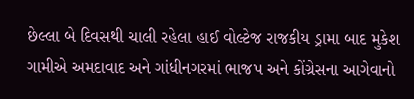છેલ્લા બે દિવસથી ચાલી રહેલા હાઈ વોલ્ટેજ રાજકીય ડ્રામા બાદ મુકેશ ગામીએ અમદાવાદ અને ગાંધીનગરમાં ભાજપ અને કોંગ્રેસના આગેવાનો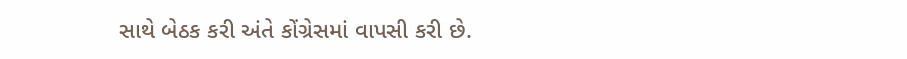સાથે બેઠક કરી અંતે કોંગ્રેસમાં વાપસી કરી છે.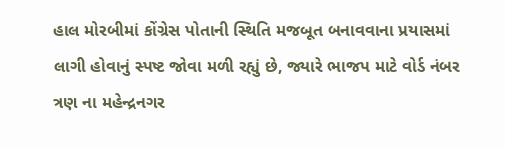હાલ મોરબીમાં કોંગ્રેસ પોતાની સ્થિતિ મજબૂત બનાવવાના પ્રયાસમાં લાગી હોવાનું સ્પષ્ટ જોવા મળી રહ્યું છે, જ્યારે ભાજપ માટે વોર્ડ નંબર ત્રણ ના મહેન્દ્રનગર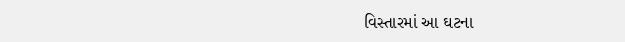વિસ્તારમાં આ ઘટના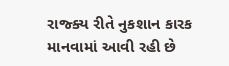રાજ્ક્ય રીતે નુકશાન કારક માનવામાં આવી રહી છે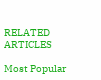RELATED ARTICLES

Most Popular